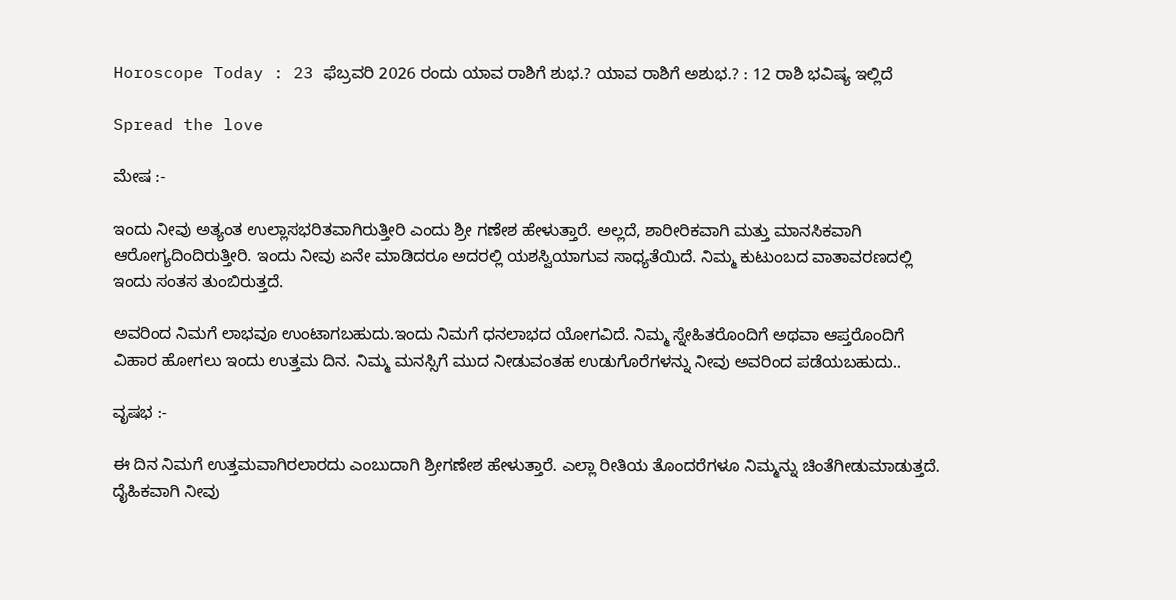Horoscope Today : 23 ಫೆಬ್ರವರಿ 2026 ರಂದು ಯಾವ ರಾಶಿಗೆ ಶುಭ.? ಯಾವ ರಾಶಿಗೆ ಅಶುಭ.? : 12 ರಾಶಿ ಭವಿಷ್ಯ ಇಲ್ಲಿದೆ

Spread the love

ಮೇಷ :-

ಇಂದು ನೀವು ಅತ್ಯಂತ ಉಲ್ಲಾಸಭರಿತವಾಗಿರುತ್ತೀರಿ ಎಂದು ಶ್ರೀ ಗಣೇಶ ಹೇಳುತ್ತಾರೆ. ಅಲ್ಲದೆ, ಶಾರೀರಿಕವಾಗಿ ಮತ್ತು ಮಾನಸಿಕವಾಗಿ ಆರೋಗ್ಯದಿಂದಿರುತ್ತೀರಿ. ಇಂದು ನೀವು ಏನೇ ಮಾಡಿದರೂ ಅದರಲ್ಲಿ ಯಶಸ್ವಿಯಾಗುವ ಸಾಧ್ಯತೆಯಿದೆ. ನಿಮ್ಮ ಕುಟುಂಬದ ವಾತಾವರಣದಲ್ಲಿ ಇಂದು ಸಂತಸ ತುಂಬಿರುತ್ತದೆ.

ಅವರಿಂದ ನಿಮಗೆ ಲಾಭವೂ ಉಂಟಾಗಬಹುದು.ಇಂದು ನಿಮಗೆ ಧನಲಾಭದ ಯೋಗವಿದೆ. ನಿಮ್ಮ ಸ್ನೇಹಿತರೊಂದಿಗೆ ಅಥವಾ ಆಪ್ತರೊಂದಿಗೆ ವಿಹಾರ ಹೋಗಲು ಇಂದು ಉತ್ತಮ ದಿನ. ನಿಮ್ಮ ಮನಸ್ಸಿಗೆ ಮುದ ನೀಡುವಂತಹ ಉಡುಗೊರೆಗಳನ್ನು ನೀವು ಅವರಿಂದ ಪಡೆಯಬಹುದು..

ವೃಷಭ :-

ಈ ದಿನ ನಿಮಗೆ ಉತ್ತಮವಾಗಿರಲಾರದು ಎಂಬುದಾಗಿ ಶ್ರೀಗಣೇಶ ಹೇಳುತ್ತಾರೆ. ಎಲ್ಲಾ ರೀತಿಯ ತೊಂದರೆಗಳೂ ನಿಮ್ಮನ್ನು ಚಿಂತೆಗೀಡುಮಾಡುತ್ತದೆ. ದೈಹಿಕವಾಗಿ ನೀವು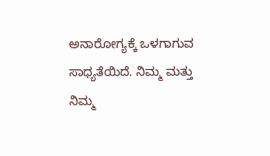ಅನಾರೋಗ್ಯಕ್ಕೆ ಒಳಗಾಗುವ ಸಾಧ್ಯತೆಯಿದೆ. ನಿಮ್ಮ ಮತ್ತು ನಿಮ್ಮ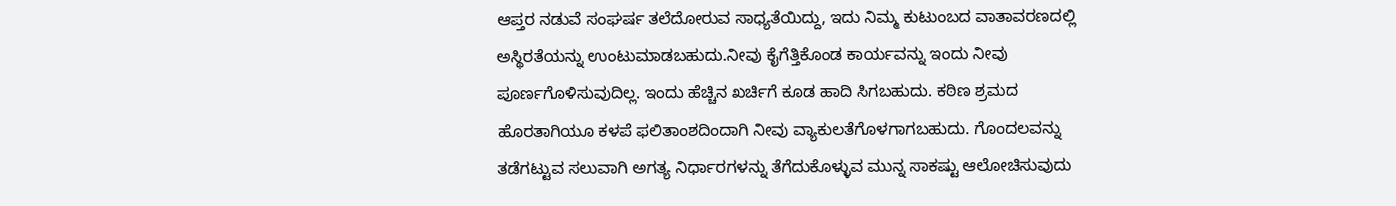ಆಪ್ತರ ನಡುವೆ ಸಂಘರ್ಷ ತಲೆದೋರುವ ಸಾಧ್ಯತೆಯಿದ್ದು, ಇದು ನಿಮ್ಮ ಕುಟುಂಬದ ವಾತಾವರಣದಲ್ಲಿ ಅಸ್ಥಿರತೆಯನ್ನು ಉಂಟುಮಾಡಬಹುದು.ನೀವು ಕೈಗೆತ್ತಿಕೊಂಡ ಕಾರ್ಯವನ್ನು ಇಂದು ನೀವು ಪೂರ್ಣಗೊಳಿಸುವುದಿಲ್ಲ. ಇಂದು ಹೆಚ್ಚಿನ ಖರ್ಚಿಗೆ ಕೂಡ ಹಾದಿ ಸಿಗಬಹುದು. ಕಠಿಣ ಶ್ರಮದ ಹೊರತಾಗಿಯೂ ಕಳಪೆ ಫಲಿತಾಂಶದಿಂದಾಗಿ ನೀವು ವ್ಯಾಕುಲತೆಗೊಳಗಾಗಬಹುದು. ಗೊಂದಲವನ್ನು ತಡೆಗಟ್ಟುವ ಸಲುವಾಗಿ ಅಗತ್ಯ ನಿರ್ಧಾರಗಳನ್ನು ತೆಗೆದುಕೊಳ್ಳುವ ಮುನ್ನ ಸಾಕಷ್ಟು ಆಲೋಚಿಸುವುದು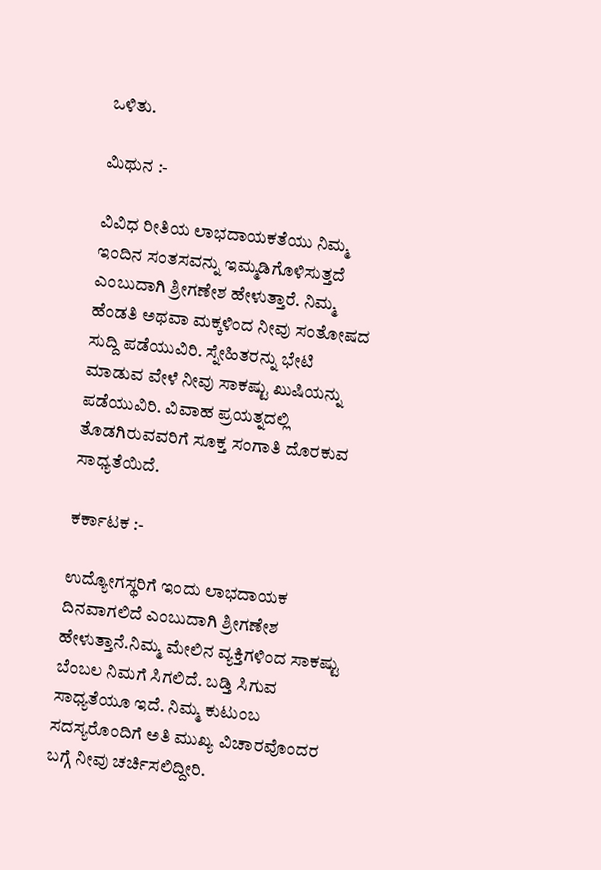ಒಳಿತು.

ಮಿಥುನ :-

ವಿವಿಧ ರೀತಿಯ ಲಾಭದಾಯಕತೆಯು ನಿಮ್ಮ ಇಂದಿನ ಸಂತಸವನ್ನು ಇಮ್ಮಡಿಗೊಳಿಸುತ್ತದೆ ಎಂಬುದಾಗಿ ಶ್ರೀಗಣೇಶ ಹೇಳುತ್ತಾರೆ. ನಿಮ್ಮ ಹೆಂಡತಿ ಅಥವಾ ಮಕ್ಕಳಿಂದ ನೀವು ಸಂತೋಷದ ಸುದ್ದಿ ಪಡೆಯುವಿರಿ. ಸ್ನೇಹಿತರನ್ನು ಭೇಟಿ ಮಾಡುವ ವೇಳೆ ನೀವು ಸಾಕಷ್ಟು ಖುಷಿಯನ್ನು ಪಡೆಯುವಿರಿ. ವಿವಾಹ ಪ್ರಯತ್ನದಲ್ಲಿ ತೊಡಗಿರುವವರಿಗೆ ಸೂಕ್ತ ಸಂಗಾತಿ ದೊರಕುವ ಸಾಧ್ಯತೆಯಿದೆ.

ಕರ್ಕಾಟಕ :-

ಉದ್ಯೋಗಸ್ಥರಿಗೆ ಇಂದು ಲಾಭದಾಯಕ ದಿನವಾಗಲಿದೆ ಎಂಬುದಾಗಿ ಶ್ರೀಗಣೇಶ ಹೇಳುತ್ತಾನೆ.ನಿಮ್ಮ ಮೇಲಿನ ವ್ಯಕ್ತಿಗಳಿಂದ ಸಾಕಷ್ಟು ಬೆಂಬಲ ನಿಮಗೆ ಸಿಗಲಿದೆ. ಬಡ್ತಿ ಸಿಗುವ ಸಾಧ್ಯತೆಯೂ ಇದೆ. ನಿಮ್ಮ ಕುಟುಂಬ ಸದಸ್ಯರೊಂದಿಗೆ ಅತಿ ಮುಖ್ಯ ವಿಚಾರವೊಂದರ ಬಗ್ಗೆ ನೀವು ಚರ್ಚಿಸಲಿದ್ದೀರಿ.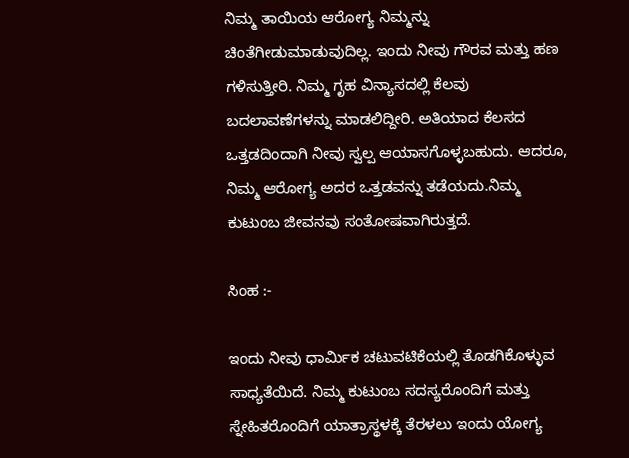ನಿಮ್ಮ ತಾಯಿಯ ಆರೋಗ್ಯ ನಿಮ್ಮನ್ನು ಚಿಂತೆಗೀಡುಮಾಡುವುದಿಲ್ಲ. ಇಂದು ನೀವು ಗೌರವ ಮತ್ತು ಹಣ ಗಳಿಸುತ್ತೀರಿ. ನಿಮ್ಮ ಗೃಹ ವಿನ್ಯಾಸದಲ್ಲಿ ಕೆಲವು ಬದಲಾವಣೆಗಳನ್ನು ಮಾಡಲಿದ್ದೀರಿ. ಅತಿಯಾದ ಕೆಲಸದ ಒತ್ತಡದಿಂದಾಗಿ ನೀವು ಸ್ವಲ್ಪ ಆಯಾಸಗೊಳ್ಳಬಹುದು. ಆದರೂ, ನಿಮ್ಮ ಆರೋಗ್ಯ ಅದರ ಒತ್ತಡವನ್ನು ತಡೆಯದು.ನಿಮ್ಮ ಕುಟುಂಬ ಜೀವನವು ಸಂತೋಷವಾಗಿರುತ್ತದೆ.

ಸಿಂಹ :-

ಇಂದು ನೀವು ಧಾರ್ಮಿಕ ಚಟುವಟಿಕೆಯಲ್ಲಿ ತೊಡಗಿಕೊಳ್ಳುವ ಸಾಧ್ಯತೆಯಿದೆ. ನಿಮ್ಮ ಕುಟುಂಬ ಸದಸ್ಯರೊಂದಿಗೆ ಮತ್ತು ಸ್ನೇಹಿತರೊಂದಿಗೆ ಯಾತ್ರಾಸ್ಥಳಕ್ಕೆ ತೆರಳಲು ಇಂದು ಯೋಗ್ಯ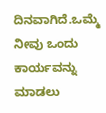ದಿನವಾಗಿದೆ.ಒಮ್ಮೆ ನೀವು ಒಂದು ಕಾರ್ಯವನ್ನು ಮಾಡಲು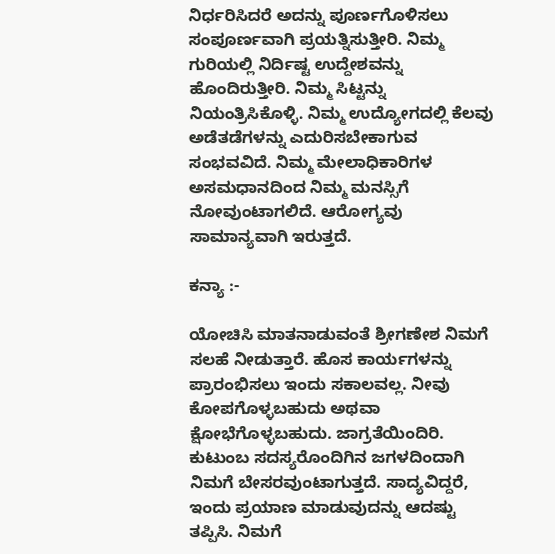ನಿರ್ಧರಿಸಿದರೆ ಅದನ್ನು ಪೂರ್ಣಗೊಳಿಸಲು ಸಂಪೂರ್ಣವಾಗಿ ಪ್ರಯತ್ನಿಸುತ್ತೀರಿ. ನಿಮ್ಮ ಗುರಿಯಲ್ಲಿ ನಿರ್ದಿಷ್ಟ ಉದ್ದೇಶವನ್ನು ಹೊಂದಿರುತ್ತೀರಿ. ನಿಮ್ಮ ಸಿಟ್ಟನ್ನು ನಿಯಂತ್ರಿಸಿಕೊಳ್ಳಿ. ನಿಮ್ಮ ಉದ್ಯೋಗದಲ್ಲಿ ಕೆಲವು ಅಡೆತಡೆಗಳನ್ನು ಎದುರಿಸಬೇಕಾಗುವ ಸಂಭವವಿದೆ. ನಿಮ್ಮ ಮೇಲಾಧಿಕಾರಿಗಳ ಅಸಮಧಾನದಿಂದ ನಿಮ್ಮ ಮನಸ್ಸಿಗೆ ನೋವುಂಟಾಗಲಿದೆ. ಆರೋಗ್ಯವು ಸಾಮಾನ್ಯವಾಗಿ ಇರುತ್ತದೆ.

ಕನ್ಯಾ :-

ಯೋಚಿಸಿ ಮಾತನಾಡುವಂತೆ ಶ್ರೀಗಣೇಶ ನಿಮಗೆ ಸಲಹೆ ನೀಡುತ್ತಾರೆ. ಹೊಸ ಕಾರ್ಯಗಳನ್ನು ಪ್ರಾರಂಭಿಸಲು ಇಂದು ಸಕಾಲವಲ್ಲ. ನೀವು ಕೋಪಗೊಳ್ಳಬಹುದು ಅಥವಾ ಕ್ಷೋಭೆಗೊಳ್ಳಬಹುದು. ಜಾಗ್ರತೆಯಿಂದಿರಿ. ಕುಟುಂಬ ಸದಸ್ಯರೊಂದಿಗಿನ ಜಗಳದಿಂದಾಗಿ ನಿಮಗೆ ಬೇಸರವುಂಟಾಗುತ್ತದೆ. ಸಾದ್ಯವಿದ್ದರೆ, ಇಂದು ಪ್ರಯಾಣ ಮಾಡುವುದನ್ನು ಆದಷ್ಟು ತಪ್ಪಿಸಿ. ನಿಮಗೆ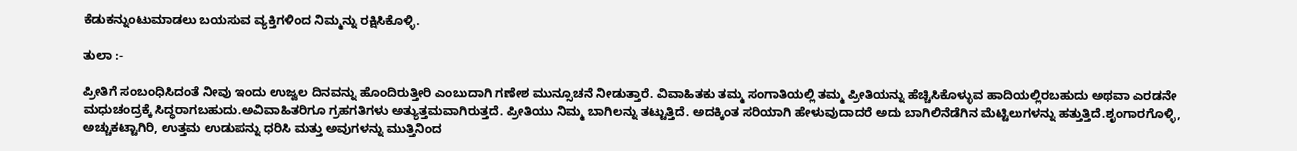ಕೆಡುಕನ್ನುಂಟುಮಾಡಲು ಬಯಸುವ ವ್ಯಕ್ತಿಗಳಿಂದ ನಿಮ್ಮನ್ನು ರಕ್ಷಿಸಿಕೊಳ್ಳಿ.

ತುಲಾ :-

ಪ್ರೀತಿಗೆ ಸಂಬಂಧಿಸಿದಂತೆ ನೀವು ಇಂದು ಉಜ್ವಲ ದಿನವನ್ನು ಹೊಂದಿರುತ್ತೀರಿ ಎಂಬುದಾಗಿ ಗಣೇಶ ಮುನ್ಸೂಚನೆ ನೀಡುತ್ತಾರೆ. ವಿವಾಹಿತಕು ತಮ್ಮ ಸಂಗಾತಿಯಲ್ಲಿ ತಮ್ಮ ಪ್ರೀತಿಯನ್ನು ಹೆಚ್ಚಿಸಿಕೊಳ್ಳುವ ಹಾದಿಯಲ್ಲಿರಬಹುದು ಅಥವಾ ಎರಡನೇ ಮಧುಚಂದ್ರಕ್ಕೆ ಸಿದ್ಧರಾಗಬಹುದು.ಅವಿವಾಹಿತರಿಗೂ ಗ್ರಹಗತಿಗಳು ಅತ್ಯುತ್ತಮವಾಗಿರುತ್ತದೆ. ಪ್ರೀತಿಯು ನಿಮ್ಮ ಬಾಗಿಲನ್ನು ತಟ್ಟುತ್ತಿದೆ. ಅದಕ್ಕಿಂತ ಸರಿಯಾಗಿ ಹೇಳುವುದಾದರೆ ಅದು ಬಾಗಿಲಿನೆಡೆಗಿನ ಮೆಟ್ಟಿಲುಗಳನ್ನು ಹತ್ತುತ್ತಿದೆ.ಶೃಂಗಾರಗೊಳ್ಳಿ, ಅಚ್ಚುಕಟ್ಟಾಗಿರಿ, ಉತ್ತಮ ಉಡುಪನ್ನು ಧರಿಸಿ ಮತ್ತು ಅವುಗಳನ್ನು ಮುತ್ತಿನಿಂದ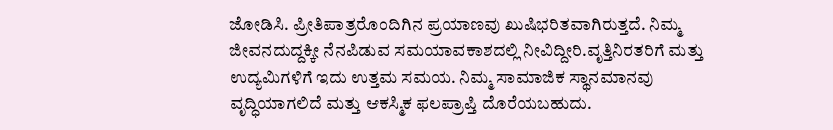ಜೋಡಿಸಿ. ಪ್ರೀತಿಪಾತ್ರರೊಂದಿಗಿನ ಪ್ರಯಾಣವು ಖುಷಿಭರಿತವಾಗಿರುತ್ತದೆ. ನಿಮ್ಮ ಜೀವನದುದ್ದಕ್ಕೀ ನೆನಪಿಡುವ ಸಮಯಾವಕಾಶದಲ್ಲಿ ನೀವಿದ್ದೀರಿ.ವೃತ್ತಿನಿರತರಿಗೆ ಮತ್ತು ಉದ್ಯಮಿಗಳಿಗೆ ಇದು ಉತ್ತಮ ಸಮಯ. ನಿಮ್ಮ ಸಾಮಾಜಿಕ ಸ್ಥಾನಮಾನವು ವೃದ್ಧಿಯಾಗಲಿದೆ ಮತ್ತು ಆಕಸ್ಮಿಕ ಫಲಪ್ರಾಪ್ತಿ ದೊರೆಯಬಹುದು.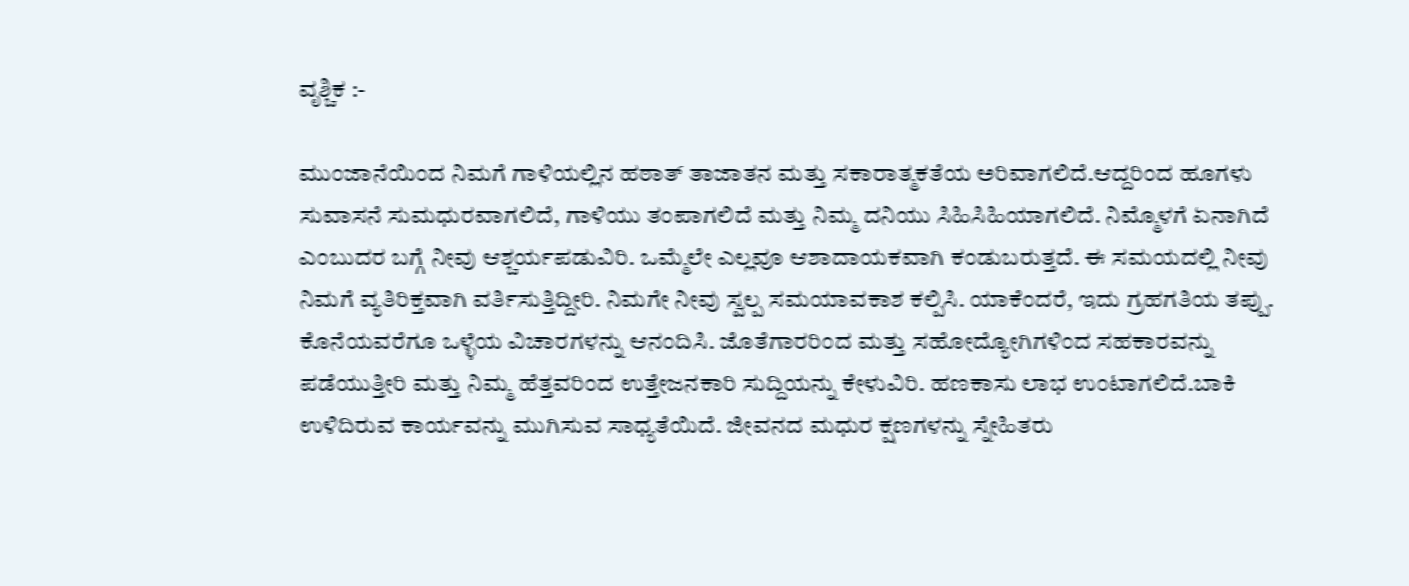ವೃಶ್ಚಿಕ :-

ಮುಂಜಾನೆಯಿಂದ ನಿಮಗೆ ಗಾಳಿಯಲ್ಲಿನ ಹಠಾತ್ ತಾಜಾತನ ಮತ್ತು ಸಕಾರಾತ್ಮಕತೆಯ ಅರಿವಾಗಲಿದೆ.ಆದ್ದರಿಂದ ಹೂಗಳು ಸುವಾಸನೆ ಸುಮಧುರವಾಗಲಿದೆ, ಗಾಳಿಯು ತಂಪಾಗಲಿದೆ ಮತ್ತು ನಿಮ್ಮ ದನಿಯು ಸಿಹಿಸಿಹಿಯಾಗಲಿದೆ. ನಿಮ್ಮೊಳಗೆ ಏನಾಗಿದೆ ಎಂಬುದರ ಬಗ್ಗೆ ನೀವು ಆಶ್ಚರ್ಯಪಡುವಿರಿ. ಒಮ್ಮೆಲೇ ಎಲ್ಲವೂ ಆಶಾದಾಯಕವಾಗಿ ಕಂಡುಬರುತ್ತದೆ. ಈ ಸಮಯದಲ್ಲಿ ನೀವು ನಿಮಗೆ ವ್ಯತಿರಿಕ್ತವಾಗಿ ವರ್ತಿಸುತ್ತಿದ್ದೀರಿ. ನಿಮಗೇ ನೀವು ಸ್ವಲ್ಪ ಸಮಯಾವಕಾಶ ಕಲ್ಪಿಸಿ. ಯಾಕೆಂದರೆ, ಇದು ಗ್ರಹಗತಿಯ ತಪ್ಪು. ಕೊನೆಯವರೆಗೂ ಒಳ್ಳೆಯ ವಿಚಾರಗಳನ್ನು ಆನಂದಿಸಿ. ಜೊತೆಗಾರರಿಂದ ಮತ್ತು ಸಹೋದ್ಯೋಗಿಗಳಿಂದ ಸಹಕಾರವನ್ನು ಪಡೆಯುತ್ತೀರಿ ಮತ್ತು ನಿಮ್ಮ ಹೆತ್ತವರಿಂದ ಉತ್ತೇಜನಕಾರಿ ಸುದ್ದಿಯನ್ನು ಕೇಳುವಿರಿ. ಹಣಕಾಸು ಲಾಭ ಉಂಟಾಗಲಿದೆ.ಬಾಕಿ ಉಳಿದಿರುವ ಕಾರ್ಯವನ್ನು ಮುಗಿಸುವ ಸಾಧ್ಯತೆಯಿದೆ. ಜೀವನದ ಮಧುರ ಕ್ಷಣಗಳನ್ನು ಸ್ನೇಹಿತರು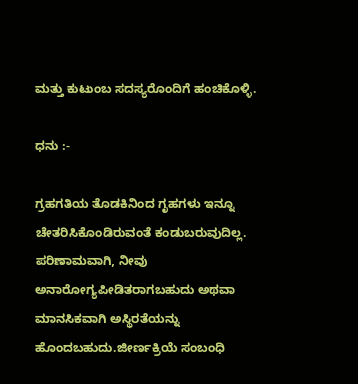ಮತ್ತು ಕುಟುಂಬ ಸದಸ್ಯರೊಂದಿಗೆ ಹಂಚಿಕೊಳ್ಳಿ.

ಧನು :-

ಗ್ರಹಗತಿಯ ತೊಡಕಿನಿಂದ ಗೃಹಗಳು ಇನ್ನೂ ಚೇತರಿಸಿಕೊಂಡಿರುವಂತೆ ಕಂಡುಬರುವುದಿಲ್ಲ. ಪರಿಣಾಮವಾಗಿ, ನೀವು ಅನಾರೋಗ್ಯಪೀಡಿತರಾಗಬಹುದು ಅಥವಾ ಮಾನಸಿಕವಾಗಿ ಅಸ್ಥಿರತೆಯನ್ನು ಹೊಂದಬಹುದು.ಜೀರ್ಣಕ್ರಿಯೆ ಸಂಬಂಧಿ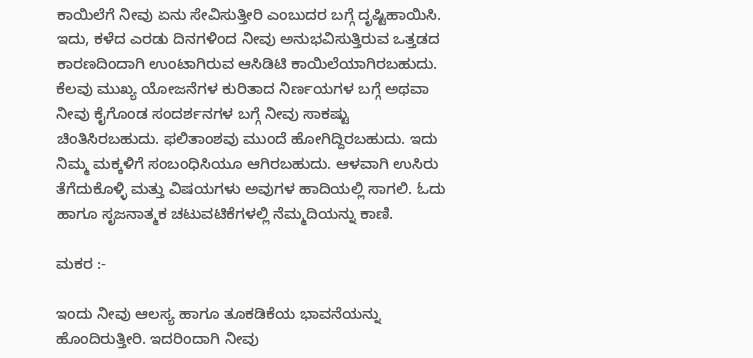ಕಾಯಿಲೆಗೆ ನೀವು ಏನು ಸೇವಿಸುತ್ತೀರಿ ಎಂಬುದರ ಬಗ್ಗೆ ದೃಷ್ಟಿಹಾಯಿಸಿ. ಇದು, ಕಳೆದ ಎರಡು ದಿನಗಳಿಂದ ನೀವು ಅನುಭವಿಸುತ್ತಿರುವ ಒತ್ತಡದ ಕಾರಣದಿಂದಾಗಿ ಉಂಟಾಗಿರುವ ಆಸಿಡಿಟಿ ಕಾಯಿಲೆಯಾಗಿರಬಹುದು. ಕೆಲವು ಮುಖ್ಯ ಯೋಜನೆಗಳ ಕುರಿತಾದ ನಿರ್ಣಯಗಳ ಬಗ್ಗೆ ಅಥವಾ ನೀವು ಕೈಗೊಂಡ ಸಂದರ್ಶನಗಳ ಬಗ್ಗೆ ನೀವು ಸಾಕಷ್ಟು ಚಿಂತಿಸಿರಬಹುದು. ಫಲಿತಾಂಶವು ಮುಂದೆ ಹೋಗಿದ್ದಿರಬಹುದು. ಇದು ನಿಮ್ಮ ಮಕ್ಕಳಿಗೆ ಸಂಬಂಧಿಸಿಯೂ ಆಗಿರಬಹುದು. ಆಳವಾಗಿ ಉಸಿರು ತೆಗೆದುಕೊಳ್ಳಿ ಮತ್ತು ವಿಷಯಗಳು ಅವುಗಳ ಹಾದಿಯಲ್ಲಿ ಸಾಗಲಿ. ಓದು ಹಾಗೂ ಸೃಜನಾತ್ಮಕ ಚಟುವಟಿಕೆಗಳಲ್ಲಿ ನೆಮ್ಮದಿಯನ್ನು ಕಾಣಿ.

ಮಕರ :-

ಇಂದು ನೀವು ಆಲಸ್ಯ ಹಾಗೂ ತೂಕಡಿಕೆಯ ಭಾವನೆಯನ್ನು ಹೊಂದಿರುತ್ತೀರಿ. ಇದರಿಂದಾಗಿ ನೀವು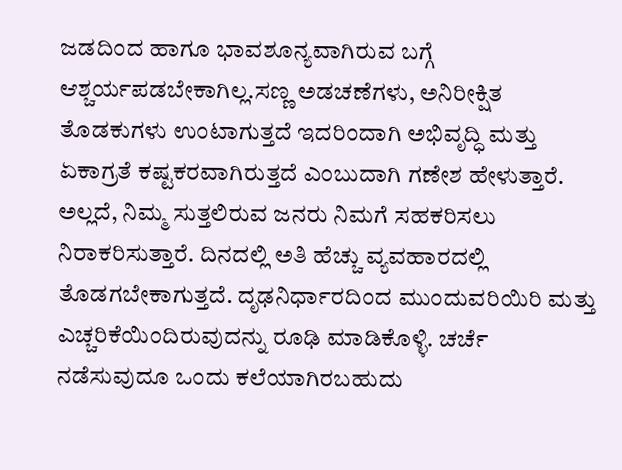ಜಡದಿಂದ ಹಾಗೂ ಭಾವಶೂನ್ಯವಾಗಿರುವ ಬಗ್ಗೆ ಆಶ್ಚರ್ಯಪಡಬೇಕಾಗಿಲ್ಲ.ಸಣ್ಣ ಅಡಚಣೆಗಳು, ಅನಿರೀಕ್ಷಿತ ತೊಡಕುಗಳು ಉಂಟಾಗುತ್ತದೆ ಇದರಿಂದಾಗಿ ಅಭಿವೃದ್ಧಿ ಮತ್ತು ಏಕಾಗ್ರತೆ ಕಷ್ಟಕರವಾಗಿರುತ್ತದೆ ಎಂಬುದಾಗಿ ಗಣೇಶ ಹೇಳುತ್ತಾರೆ. ಅಲ್ಲದೆ, ನಿಮ್ಮ ಸುತ್ತಲಿರುವ ಜನರು ನಿಮಗೆ ಸಹಕರಿಸಲು ನಿರಾಕರಿಸುತ್ತಾರೆ. ದಿನದಲ್ಲಿ ಅತಿ ಹೆಚ್ಚು ವ್ಯವಹಾರದಲ್ಲಿ ತೊಡಗಬೇಕಾಗುತ್ತದೆ. ದೃಢನಿರ್ಧಾರದಿಂದ ಮುಂದುವರಿಯಿರಿ ಮತ್ತು ಎಚ್ಚರಿಕೆಯಿಂದಿರುವುದನ್ನು ರೂಢಿ ಮಾಡಿಕೊಳ್ಳಿ. ಚರ್ಚೆ ನಡೆಸುವುದೂ ಒಂದು ಕಲೆಯಾಗಿರಬಹುದು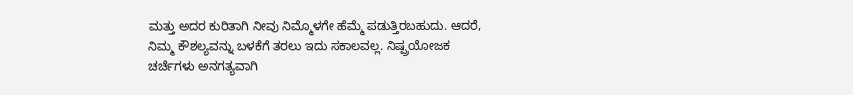ಮತ್ತು ಅದರ ಕುರಿತಾಗಿ ನೀವು ನಿಮ್ಮೊಳಗೇ ಹೆಮ್ಮೆ ಪಡುತ್ತಿರಬಹುದು. ಆದರೆ, ನಿಮ್ಮ ಕೌಶಲ್ಯವನ್ನು ಬಳಕೆಗೆ ತರಲು ಇದು ಸಕಾಲವಲ್ಲ. ನಿಷ್ಪ್ರಯೋಜಕ ಚರ್ಚೆಗಳು ಅನಗತ್ಯವಾಗಿ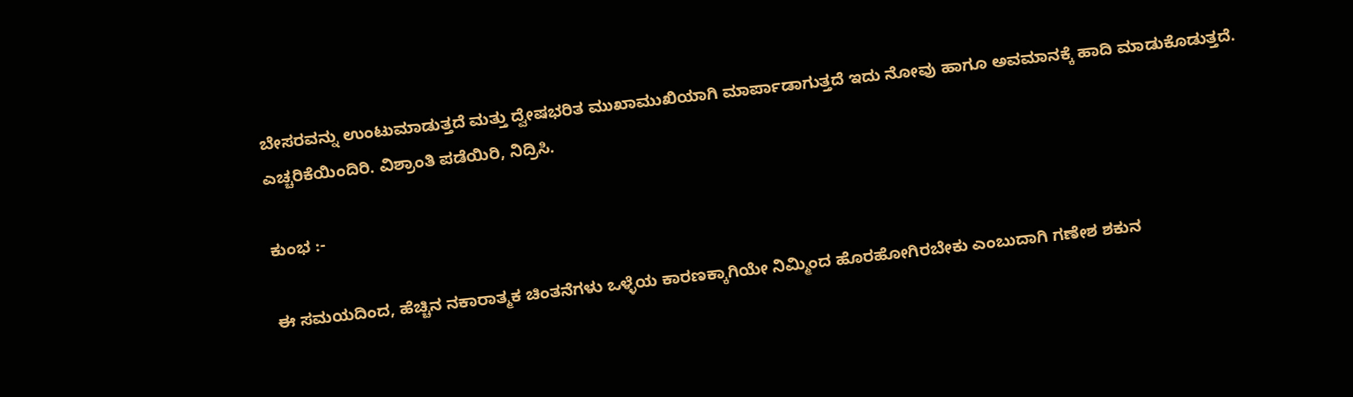ಬೇಸರವನ್ನು ಉಂಟುಮಾಡುತ್ತದೆ ಮತ್ತು ದ್ವೇಷಭರಿತ ಮುಖಾಮುಖಿಯಾಗಿ ಮಾರ್ಪಾಡಾಗುತ್ತದೆ ಇದು ನೋವು ಹಾಗೂ ಅವಮಾನಕ್ಕೆ ಹಾದಿ ಮಾಡುಕೊಡುತ್ತದೆ. ಎಚ್ಚರಿಕೆಯಿಂದಿರಿ. ವಿಶ್ರಾಂತಿ ಪಡೆಯಿರಿ, ನಿದ್ರಿಸಿ.

ಕುಂಭ :-

ಈ ಸಮಯದಿಂದ, ಹೆಚ್ಚಿನ ನಕಾರಾತ್ಮಕ ಚಿಂತನೆಗಳು ಒಳ್ಳೆಯ ಕಾರಣಕ್ಕಾಗಿಯೇ ನಿಮ್ಮಿಂದ ಹೊರಹೋಗಿರಬೇಕು ಎಂಬುದಾಗಿ ಗಣೇಶ ಶಕುನ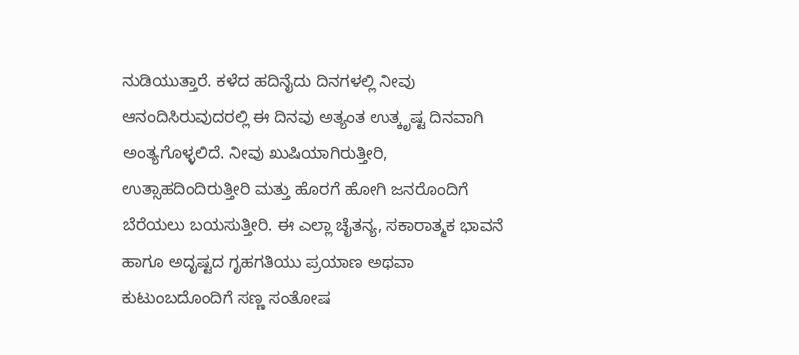ನುಡಿಯುತ್ತಾರೆ. ಕಳೆದ ಹದಿನೈದು ದಿನಗಳಲ್ಲಿ ನೀವು ಆನಂದಿಸಿರುವುದರಲ್ಲಿ ಈ ದಿನವು ಅತ್ಯಂತ ಉತ್ಕೃಷ್ಟ ದಿನವಾಗಿ ಅಂತ್ಯಗೊಳ್ಳಲಿದೆ. ನೀವು ಖುಷಿಯಾಗಿರುತ್ತೀರಿ, ಉತ್ಸಾಹದಿಂದಿರುತ್ತೀರಿ ಮತ್ತು ಹೊರಗೆ ಹೋಗಿ ಜನರೊಂದಿಗೆ ಬೆರೆಯಲು ಬಯಸುತ್ತೀರಿ. ಈ ಎಲ್ಲಾ ಚೈತನ್ಯ, ಸಕಾರಾತ್ಮಕ ಭಾವನೆ ಹಾಗೂ ಅದೃಷ್ಟದ ಗೃಹಗತಿಯು ಪ್ರಯಾಣ ಅಥವಾ ಕುಟುಂಬದೊಂದಿಗೆ ಸಣ್ಣ ಸಂತೋಷ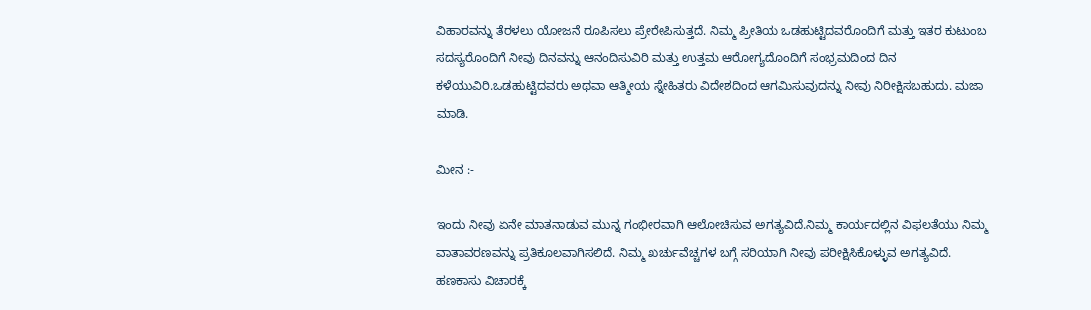ವಿಹಾರವನ್ನು ತೆರಳಲು ಯೋಜನೆ ರೂಪಿಸಲು ಪ್ರೇರೇಪಿಸುತ್ತದೆ. ನಿಮ್ಮ ಪ್ರೀತಿಯ ಒಡಹುಟ್ಟಿದವರೊಂದಿಗೆ ಮತ್ತು ಇತರ ಕುಟುಂಬ ಸದಸ್ಯರೊಂದಿಗೆ ನೀವು ದಿನವನ್ನು ಆನಂದಿಸುವಿರಿ ಮತ್ತು ಉತ್ತಮ ಆರೋಗ್ಯದೊಂದಿಗೆ ಸಂಭ್ರಮದಿಂದ ದಿನ ಕಳೆಯುವಿರಿ.ಒಡಹುಟ್ಟಿದವರು ಅಥವಾ ಆತ್ಮೀಯ ಸ್ನೇಹಿತರು ವಿದೇಶದಿಂದ ಆಗಮಿಸುವುದನ್ನು ನೀವು ನಿರೀಕ್ಷಿಸಬಹುದು. ಮಜಾ ಮಾಡಿ.

ಮೀನ :-

ಇಂದು ನೀವು ಏನೇ ಮಾತನಾಡುವ ಮುನ್ನ ಗಂಭೀರವಾಗಿ ಆಲೋಚಿಸುವ ಅಗತ್ಯವಿದೆ.ನಿಮ್ಮ ಕಾರ್ಯದಲ್ಲಿನ ವಿಫಲತೆಯು ನಿಮ್ಮ ವಾತಾವರಣವನ್ನು ಪ್ರತಿಕೂಲವಾಗಿಸಲಿದೆ. ನಿಮ್ಮ ಖರ್ಚುವೆಚ್ಚಗಳ ಬಗ್ಗೆ ಸರಿಯಾಗಿ ನೀವು ಪರೀಕ್ಷಿಸಿಕೊಳ್ಳುವ ಅಗತ್ಯವಿದೆ. ಹಣಕಾಸು ವಿಚಾರಕ್ಕೆ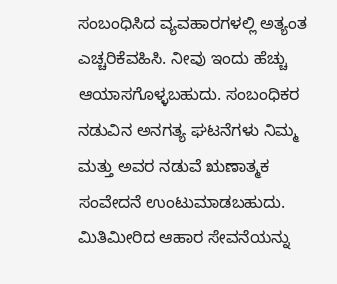ಸಂಬಂಧಿಸಿದ ವ್ಯವಹಾರಗಳಲ್ಲಿ ಅತ್ಯಂತ ಎಚ್ಚರಿಕೆವಹಿಸಿ. ನೀವು ಇಂದು ಹೆಚ್ಚು ಆಯಾಸಗೊಳ್ಳಬಹುದು. ಸಂಬಂಧಿಕರ ನಡುವಿನ ಅನಗತ್ಯ ಘಟನೆಗಳು ನಿಮ್ಮ ಮತ್ತು ಅವರ ನಡುವೆ ಋಣಾತ್ಮಕ ಸಂವೇದನೆ ಉಂಟುಮಾಡಬಹುದು. ಮಿತಿಮೀರಿದ ಆಹಾರ ಸೇವನೆಯನ್ನು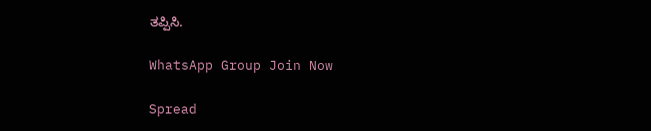ತಪ್ಪಿಸಿ.

WhatsApp Group Join Now

Spread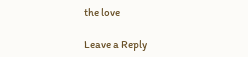the love

Leave a Reply